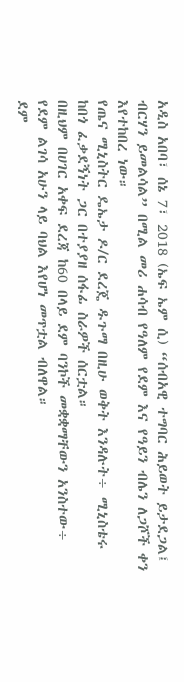አዲስ አበባ፣ ሰኔ 7፣ 2018 (ኤፍ ኤም ሲ) “ሰብአዊ ተግባር ሕይወት ይታደጋል፤ ብርሃን ይመልሳል” በሚል መሪ ሐሳብ የዓለም የደም እና የዓይን ብሌን ለጋሾች ቀን እየተከበረ ነው።
የጤና ሚኒስትር ዴኤታ ዶ/ር ደረጄ ዱጉማ በዚሁ ወቅት እንዳሉት÷ ሚኒስቴሩ ከበጎ ፈቃደኝነት ጋር በተያያዘ ሰፋፊ ስራዎች ሰርቷል።
በዚህም በሀገር አቀፍ ደረጃ ከ60 በላይ ደም ባንኮች መቋቋማቸውን አንስተው÷ የደም ልገሳ አሁን ላይ ባህል እየሆነ መጥቷል ብለዋል።
ደም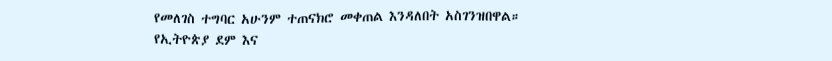የመለገስ ተግባር አሁንም ተጠናክሮ መቀጠል እንዳለበት አስገንዝበዋል።
የኢትዮጵያ ደም እና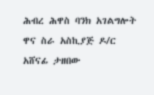ሕብረ ሕዋስ ባንክ አገልግሎት ዋና ስራ አስኪያጅ ዶ/ር አሸናፊ ታዘበው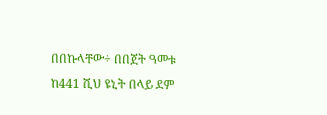በበኩላቸው÷ በበጀት ዓመቱ ከ441 ሺህ ዩኒት በላይ ደም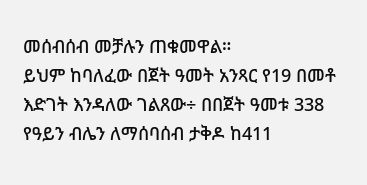መሰብሰብ መቻሉን ጠቁመዋል።
ይህም ከባለፈው በጀት ዓመት አንጻር የ19 በመቶ እድገት እንዳለው ገልጸው÷ በበጀት ዓመቱ 338 የዓይን ብሌን ለማሰባሰብ ታቅዶ ከ411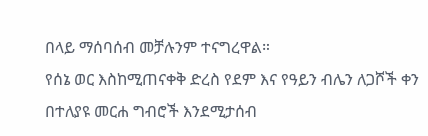በላይ ማሰባሰብ መቻሉንም ተናግረዋል።
የሰኔ ወር እስከሚጠናቀቅ ድረስ የደም እና የዓይን ብሌን ለጋሾች ቀን በተለያዩ መርሐ ግብሮች እንደሚታሰብ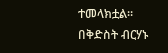ተመላክቷል።
በቅድስት ብርሃኑ